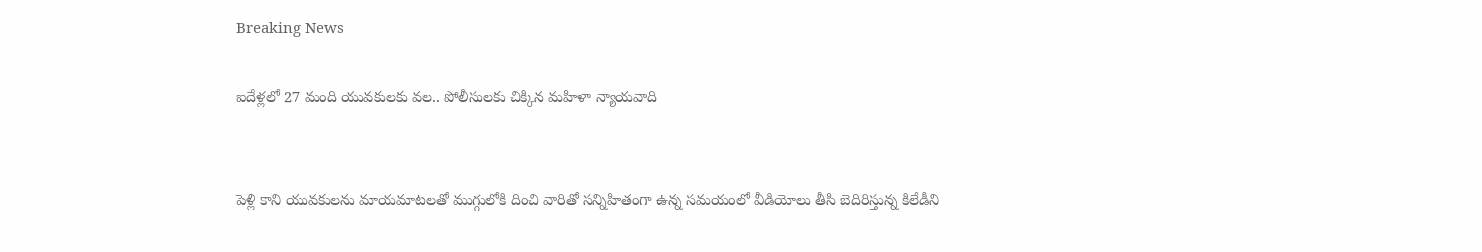Breaking News

ఐదేళ్లలో 27 మంది యువకులకు వల.. పోలీసులకు చిక్కిన మహిళా న్యాయవాది


పెళ్లి కాని యువకులను మాయమాటలతో ముగ్గులోకి దించి వారితో సన్నిహితంగా ఉన్న సమయంలో వీడియోలు తీసి బెదిరిస్తున్న కిలేడీని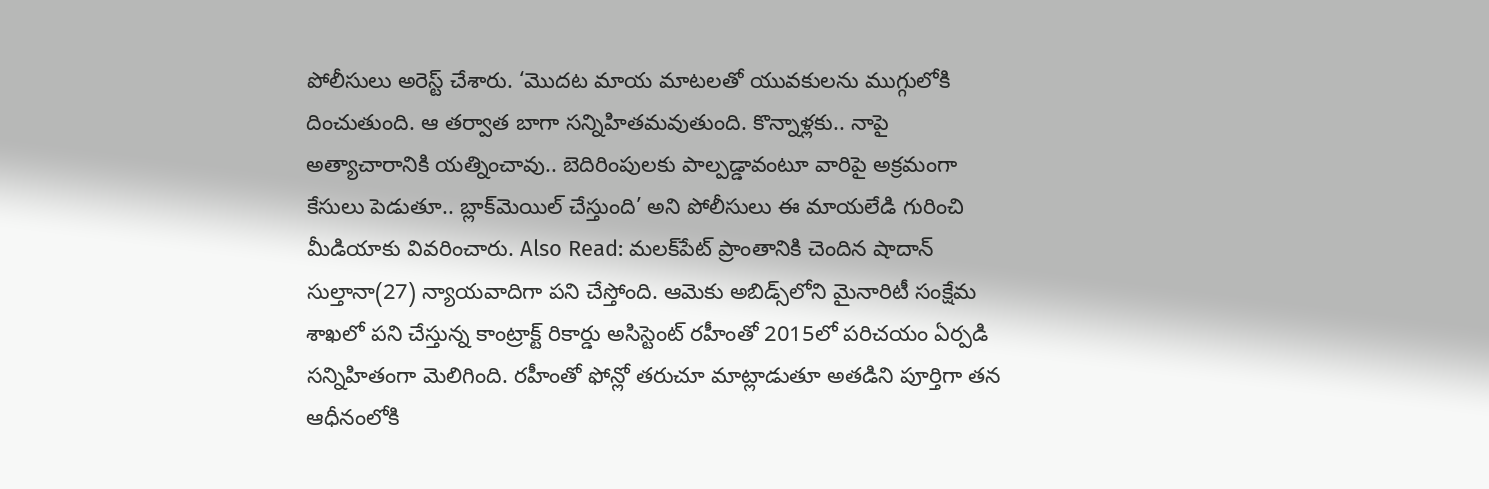పోలీసులు అరెస్ట్ చేశారు. ‘మొదట మాయ మాటలతో యువకులను ముగ్గులోకి దించుతుంది. ఆ తర్వాత బాగా సన్నిహితమవుతుంది. కొన్నాళ్లకు.. నాపై అత్యాచారానికి యత్నించావు.. బెదిరింపులకు పాల్పడ్డావంటూ వారిపై అక్రమంగా కేసులు పెడుతూ.. బ్లాక్‌మెయిల్‌ చేస్తుంది’ అని పోలీసులు ఈ మాయలేడి గురించి మీడియాకు వివరించారు. Also Read: మలక్‌పేట్‌ ప్రాంతానికి చెందిన షాదాన్‌ సుల్తానా(27) న్యాయవాదిగా పని చేస్తోంది. ఆమెకు అబిడ్స్‌లోని మైనారిటీ సంక్షేమ శాఖలో పని చేస్తున్న కాంట్రాక్ట్‌ రికార్డు అసిస్టెంట్‌ రహీంతో 2015లో పరిచయం ఏర్పడి సన్నిహితంగా మెలిగింది. రహీంతో ఫోన్లో తరుచూ మాట్లాడుతూ అతడిని పూర్తిగా తన ఆధీనంలోకి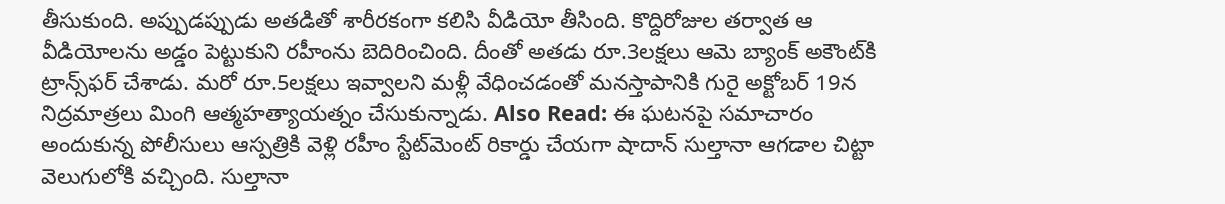తీసుకుంది. అప్పుడప్పుడు అతడితో శారీరకంగా కలిసి వీడియో తీసింది. కొద్దిరోజుల తర్వాత ఆ వీడియోలను అడ్డం పెట్టుకుని రహీంను బెదిరించింది. దీంతో అతడు రూ.3లక్షలు ఆమె బ్యాంక్ అకౌంట్‌కి ట్రాన్స్‌ఫర్ చేశాడు. మరో రూ.5లక్షలు ఇవ్వాలని మళ్లీ వేధించడంతో మనస్తాపానికి గురై అక్టోబర్ 19న నిద్రమాత్రలు మింగి ఆత్మహత్యాయత్నం చేసుకున్నాడు. Also Read: ఈ ఘటనపై సమాచారం అందుకున్న పోలీసులు ఆస్పత్రికి వెళ్లి రహీం స్టేట్‌మెంట్‌ రికార్డు చేయగా షాదాన్‌ సుల్తానా ఆగడాల చిట్టా వెలుగులోకి వచ్చింది. సుల్తానా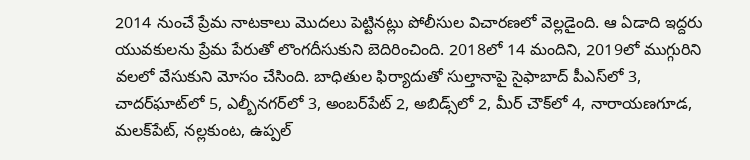2014 నుంచే ప్రేమ నాటకాలు మొదలు పెట్టినట్లు పోలీసుల విచారణలో వెల్లడైంది. ఆ ఏడాది ఇద్దరు యువకులను ప్రేమ పేరుతో లొంగదీసుకుని బెదిరించింది. 2018లో 14 మందిని, 2019లో ముగ్గురిని వలలో వేసుకుని మోసం చేసింది. బాధితుల ఫిర్యాదుతో సుల్తానాపై సైఫాబాద్‌ పీఎస్‌లో 3, చాదర్‌ఘాట్‌లో 5, ఎల్బీనగర్‌లో 3, అంబర్‌పేట్‌ 2, అబిడ్స్‌లో 2, మీర్‌ చౌక్‌లో 4, నారాయణగూడ, మలక్‌పేట్, నల్లకుంట, ఉప్పల్‌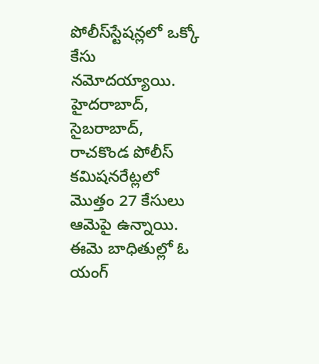పోలీస్‌స్టేషన్లలో ఒక్కో కేసు నమోదయ్యాయి. హైదరాబాద్, సైబరాబాద్, రాచకొండ పోలీస్ కమిషనరేట్లలో మొత్తం 27 కేసులు ఆమెపై ఉన్నాయి. ఈమె బాధితుల్లో ఓ యంగ్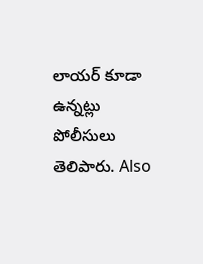లాయర్ కూడా ఉన్నట్లు పోలీసులు తెలిపారు. Also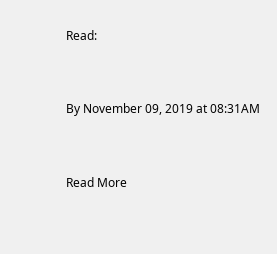Read:


By November 09, 2019 at 08:31AM


Read More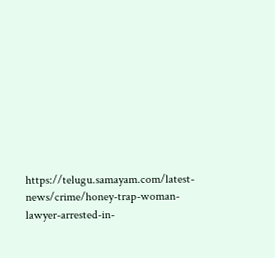https://telugu.samayam.com/latest-news/crime/honey-trap-woman-lawyer-arrested-in-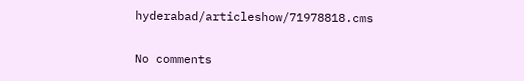hyderabad/articleshow/71978818.cms

No comments